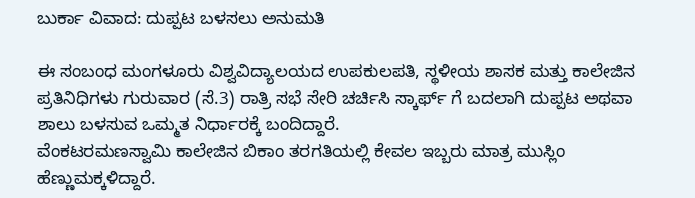ಬುರ್ಕಾ ವಿವಾದ: ದುಪ್ಪಟ ಬಳಸಲು ಅನುಮತಿ

ಈ ಸಂಬಂಧ ಮಂಗಳೂರು ವಿಶ್ವವಿದ್ಯಾಲಯದ ಉಪಕುಲಪತಿ, ಸ್ಥಳೀಯ ಶಾಸಕ ಮತ್ತು ಕಾಲೇಜಿನ ಪ್ರತಿನಿಧಿಗಳು ಗುರುವಾರ (ಸೆ.3) ರಾತ್ರಿ ಸಭೆ ಸೇರಿ ಚರ್ಚಿಸಿ ಸ್ಕಾರ್ಫ್ ಗೆ ಬದಲಾಗಿ ದುಪ್ಪಟ ಅಥವಾ ಶಾಲು ಬಳಸುವ ಒಮ್ಮತ ನಿರ್ಧಾರಕ್ಕೆ ಬಂದಿದ್ದಾರೆ.
ವೆಂಕಟರಮಣಸ್ವಾಮಿ ಕಾಲೇಜಿನ ಬಿಕಾಂ ತರಗತಿಯಲ್ಲಿ ಕೇವಲ ಇಬ್ಬರು ಮಾತ್ರ ಮುಸ್ಲಿಂ ಹೆಣ್ಣುಮಕ್ಕಳಿದ್ದಾರೆ.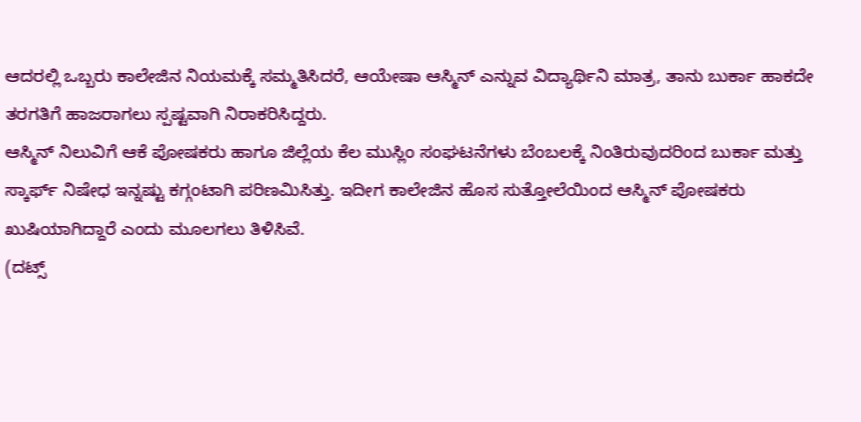ಆದರಲ್ಲಿ ಒಬ್ಬರು ಕಾಲೇಜಿನ ನಿಯಮಕ್ಕೆ ಸಮ್ಮತಿಸಿದರೆ, ಆಯೇಷಾ ಆಸ್ಮಿನ್ ಎನ್ನುವ ವಿದ್ಯಾರ್ಥಿನಿ ಮಾತ್ರ, ತಾನು ಬುರ್ಕಾ ಹಾಕದೇ ತರಗತಿಗೆ ಹಾಜರಾಗಲು ಸ್ಪಷ್ಟವಾಗಿ ನಿರಾಕರಿಸಿದ್ದರು.
ಆಸ್ಮಿನ್ ನಿಲುವಿಗೆ ಆಕೆ ಪೋಷಕರು ಹಾಗೂ ಜಿಲ್ಲೆಯ ಕೆಲ ಮುಸ್ಲಿಂ ಸಂಘಟನೆಗಳು ಬೆಂಬಲಕ್ಕೆ ನಿಂತಿರುವುದರಿಂದ ಬುರ್ಕಾ ಮತ್ತು ಸ್ಕಾರ್ಫ್ ನಿಷೇಧ ಇನ್ನಷ್ಟು ಕಗ್ಗಂಟಾಗಿ ಪರಿಣಮಿಸಿತ್ತು. ಇದೀಗ ಕಾಲೇಜಿನ ಹೊಸ ಸುತ್ತೋಲೆಯಿಂದ ಆಸ್ಮಿನ್ ಪೋಷಕರು ಖುಷಿಯಾಗಿದ್ದಾರೆ ಎಂದು ಮೂಲಗಲು ತಿಳಿಸಿವೆ.
(ದಟ್ಸ್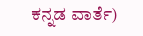ಕನ್ನಡ ವಾರ್ತೆ)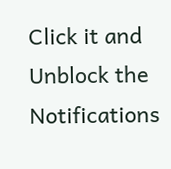Click it and Unblock the Notifications